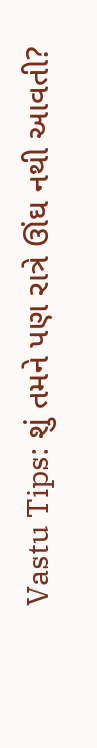Vastu Tips: શું તમને પણ રાત્રે ઊંઘ નથી આવતી?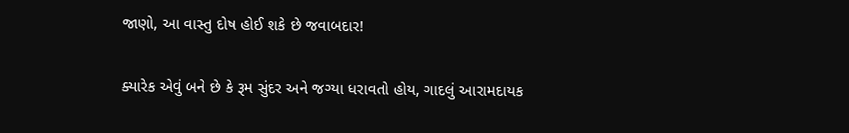જાણો, આ વાસ્તુ દોષ હોઈ શકે છે જવાબદાર!

ક્યારેક એવું બને છે કે રૂમ સુંદર અને જગ્યા ધરાવતો હોય, ગાદલું આરામદાયક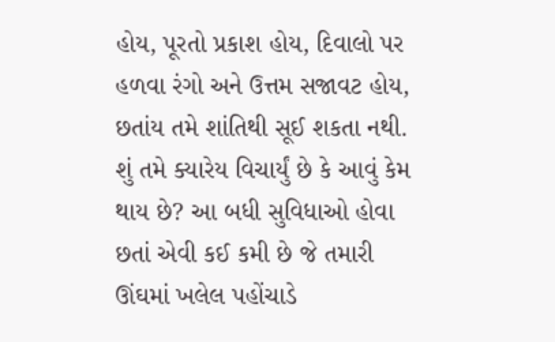હોય, પૂરતો પ્રકાશ હોય, દિવાલો પર હળવા રંગો અને ઉત્તમ સજાવટ હોય, છતાંય તમે શાંતિથી સૂઈ શકતા નથી. શું તમે ક્યારેય વિચાર્યું છે કે આવું કેમ થાય છે? આ બધી સુવિધાઓ હોવા છતાં એવી કઈ કમી છે જે તમારી ઊંઘમાં ખલેલ પહોંચાડે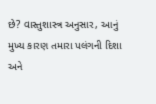છે? વાસ્તુશાસ્ત્ર અનુસાર, આનું મુખ્ય કારણ તમારા પલંગની દિશા અને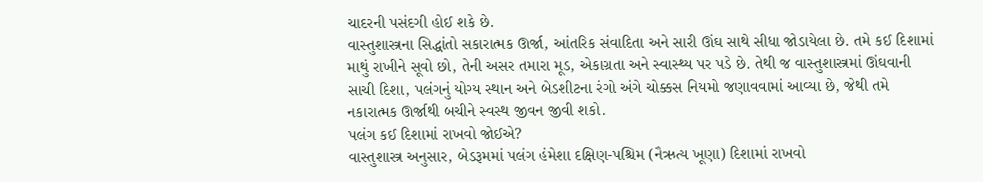ચાદરની પસંદગી હોઈ શકે છે.
વાસ્તુશાસ્ત્રના સિદ્ધાંતો સકારાત્મક ઊર્જા, આંતરિક સંવાદિતા અને સારી ઊંઘ સાથે સીધા જોડાયેલા છે. તમે કઈ દિશામાં માથું રાખીને સૂવો છો, તેની અસર તમારા મૂડ, એકાગ્રતા અને સ્વાસ્થ્ય પર પડે છે. તેથી જ વાસ્તુશાસ્ત્રમાં ઊંઘવાની સાચી દિશા, પલંગનું યોગ્ય સ્થાન અને બેડશીટના રંગો અંગે ચોક્કસ નિયમો જણાવવામાં આવ્યા છે, જેથી તમે નકારાત્મક ઊર્જાથી બચીને સ્વસ્થ જીવન જીવી શકો.
પલંગ કઈ દિશામાં રાખવો જોઈએ?
વાસ્તુશાસ્ત્ર અનુસાર, બેડરૂમમાં પલંગ હંમેશા દક્ષિણ-પશ્ચિમ (નૈઋત્ય ખૂણા) દિશામાં રાખવો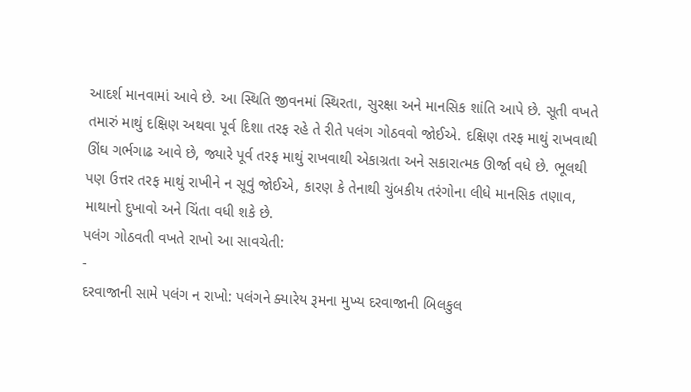આદર્શ માનવામાં આવે છે. આ સ્થિતિ જીવનમાં સ્થિરતા, સુરક્ષા અને માનસિક શાંતિ આપે છે. સૂતી વખતે તમારું માથું દક્ષિણ અથવા પૂર્વ દિશા તરફ રહે તે રીતે પલંગ ગોઠવવો જોઈએ. દક્ષિણ તરફ માથું રાખવાથી ઊંઘ ગર્ભગાઢ આવે છે, જ્યારે પૂર્વ તરફ માથું રાખવાથી એકાગ્રતા અને સકારાત્મક ઊર્જા વધે છે. ભૂલથી પણ ઉત્તર તરફ માથું રાખીને ન સૂવું જોઈએ, કારણ કે તેનાથી ચુંબકીય તરંગોના લીધે માનસિક તણાવ, માથાનો દુખાવો અને ચિંતા વધી શકે છે.
પલંગ ગોઠવતી વખતે રાખો આ સાવચેતી:
-
દરવાજાની સામે પલંગ ન રાખો: પલંગને ક્યારેય રૂમના મુખ્ય દરવાજાની બિલકુલ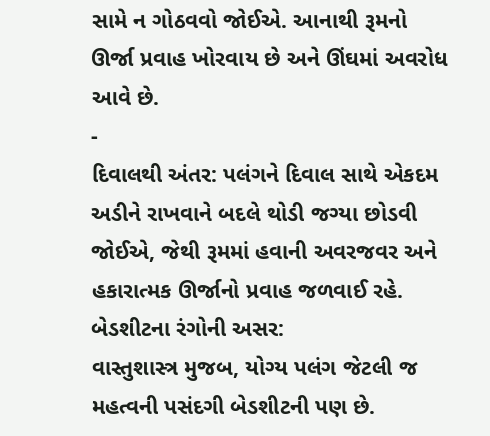સામે ન ગોઠવવો જોઈએ. આનાથી રૂમનો ઊર્જા પ્રવાહ ખોરવાય છે અને ઊંઘમાં અવરોધ આવે છે.
-
દિવાલથી અંતર: પલંગને દિવાલ સાથે એકદમ અડીને રાખવાને બદલે થોડી જગ્યા છોડવી જોઈએ, જેથી રૂમમાં હવાની અવરજવર અને હકારાત્મક ઊર્જાનો પ્રવાહ જળવાઈ રહે.
બેડશીટના રંગોની અસર:
વાસ્તુશાસ્ત્ર મુજબ, યોગ્ય પલંગ જેટલી જ મહત્વની પસંદગી બેડશીટની પણ છે.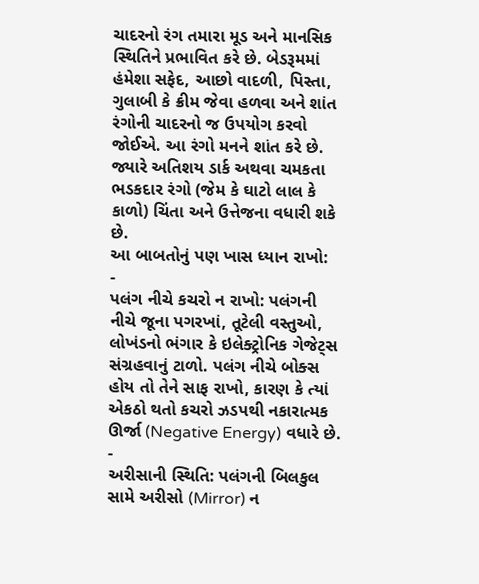ચાદરનો રંગ તમારા મૂડ અને માનસિક સ્થિતિને પ્રભાવિત કરે છે. બેડરૂમમાં હંમેશા સફેદ, આછો વાદળી, પિસ્તા, ગુલાબી કે ક્રીમ જેવા હળવા અને શાંત રંગોની ચાદરનો જ ઉપયોગ કરવો જોઈએ. આ રંગો મનને શાંત કરે છે. જ્યારે અતિશય ડાર્ક અથવા ચમકતા ભડકદાર રંગો (જેમ કે ઘાટો લાલ કે કાળો) ચિંતા અને ઉત્તેજના વધારી શકે છે.
આ બાબતોનું પણ ખાસ ધ્યાન રાખો:
-
પલંગ નીચે કચરો ન રાખો: પલંગની નીચે જૂના પગરખાં, તૂટેલી વસ્તુઓ, લોખંડનો ભંગાર કે ઇલેક્ટ્રોનિક ગેજેટ્સ સંગ્રહવાનું ટાળો. પલંગ નીચે બોક્સ હોય તો તેને સાફ રાખો, કારણ કે ત્યાં એકઠો થતો કચરો ઝડપથી નકારાત્મક ઊર્જા (Negative Energy) વધારે છે.
-
અરીસાની સ્થિતિ: પલંગની બિલકુલ સામે અરીસો (Mirror) ન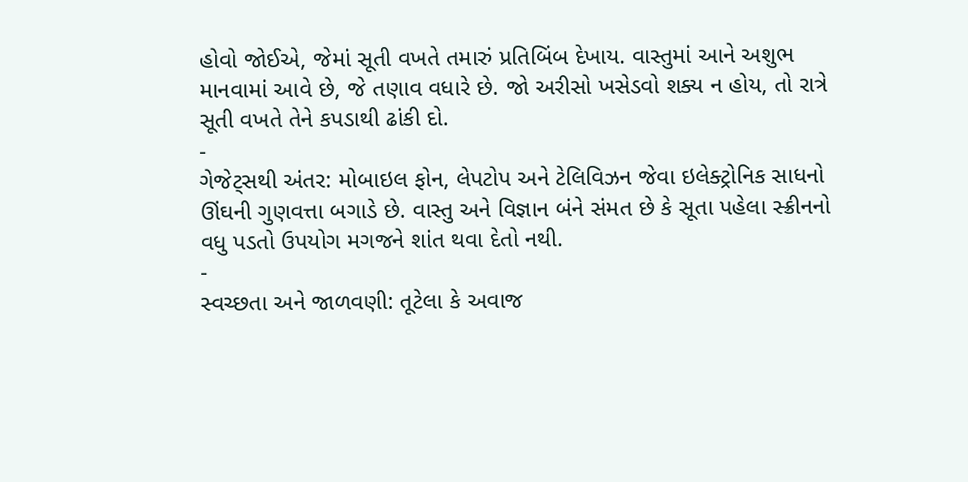હોવો જોઈએ, જેમાં સૂતી વખતે તમારું પ્રતિબિંબ દેખાય. વાસ્તુમાં આને અશુભ માનવામાં આવે છે, જે તણાવ વધારે છે. જો અરીસો ખસેડવો શક્ય ન હોય, તો રાત્રે સૂતી વખતે તેને કપડાથી ઢાંકી દો.
-
ગેજેટ્સથી અંતર: મોબાઇલ ફોન, લેપટોપ અને ટેલિવિઝન જેવા ઇલેક્ટ્રોનિક સાધનો ઊંઘની ગુણવત્તા બગાડે છે. વાસ્તુ અને વિજ્ઞાન બંને સંમત છે કે સૂતા પહેલા સ્ક્રીનનો વધુ પડતો ઉપયોગ મગજને શાંત થવા દેતો નથી.
-
સ્વચ્છતા અને જાળવણી: તૂટેલા કે અવાજ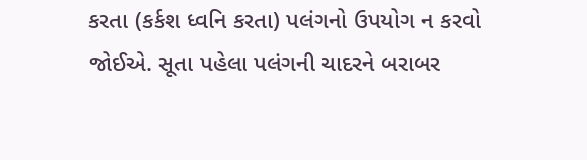કરતા (કર્કશ ધ્વનિ કરતા) પલંગનો ઉપયોગ ન કરવો જોઈએ. સૂતા પહેલા પલંગની ચાદરને બરાબર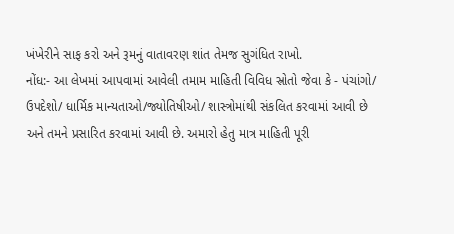ખંખેરીને સાફ કરો અને રૂમનું વાતાવરણ શાંત તેમજ સુગંધિત રાખો.
નોંધ:- આ લેખમાં આપવામાં આવેલી તમામ માહિતી વિવિધ સ્રોતો જેવા કે - પંચાંગો/ ઉપદેશો/ ધાર્મિક માન્યતાઓ/જ્યોતિષીઓ/ શાસ્ત્રોમાંથી સંકલિત કરવામાં આવી છે અને તમને પ્રસારિત કરવામાં આવી છે. અમારો હેતુ માત્ર માહિતી પૂરી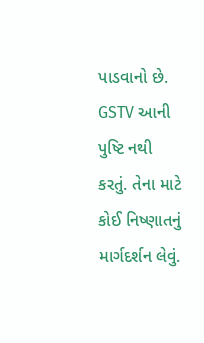પાડવાનો છે. GSTV આની પુષ્ટિ નથી કરતું. તેના માટે કોઈ નિષ્ણાતનું માર્ગદર્શન લેવું.